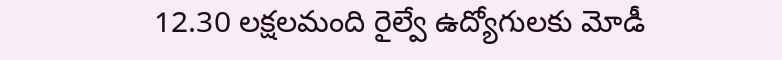12.30 లక్షలమంది రైల్వే ఉద్యోగులకు మోడీ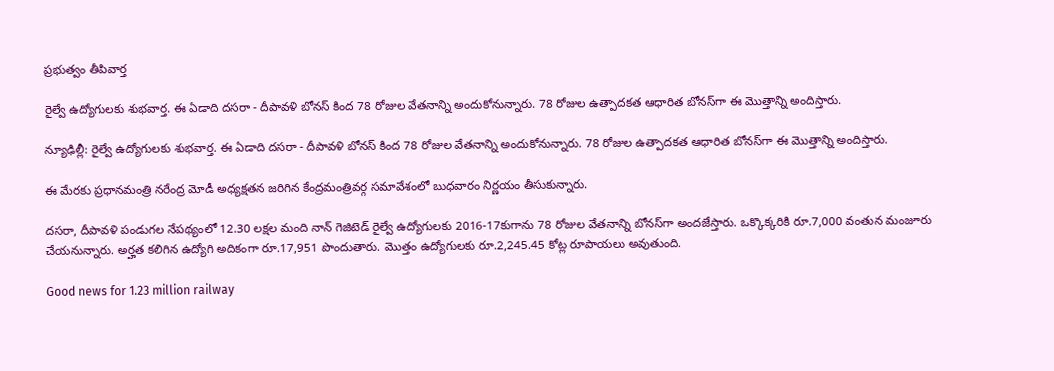ప్రభుత్వం తీపివార్త

రైల్వే ఉద్యోగులకు శుభవార్త. ఈ ఏడాది దసరా - దీపావళి బోనస్‌ కింద 78 రోజుల వేతనాన్ని అందుకోనున్నారు. 78 రోజుల ఉత్పాదకత ఆధారిత బోనస్‌‌గా ఈ మొత్తాన్ని అందిస్తారు.

న్యూఢిల్లీ: రైల్వే ఉద్యోగులకు శుభవార్త. ఈ ఏడాది దసరా - దీపావళి బోనస్‌ కింద 78 రోజుల వేతనాన్ని అందుకోనున్నారు. 78 రోజుల ఉత్పాదకత ఆధారిత బోనస్‌‌గా ఈ మొత్తాన్ని అందిస్తారు.

ఈ మేరకు ప్రధానమంత్రి నరేంద్ర మోడీ అధ్యక్షతన జరిగిన కేంద్రమంత్రివర్గ సమావేశంలో బుధవారం నిర్ణయం తీసుకున్నారు.

దసరా, దీపావళి పండుగల నేపథ్యంలో 12.30 లక్షల మంది నాన్‌ గెజిటెడ్‌ రైల్వే ఉద్యోగులకు 2016-17కుగాను 78 రోజుల వేతనాన్ని బోనస్‌గా అందజేస్తారు. ఒక్కొక్కరికి రూ.7,000 వంతున మంజూరు చేయనున్నారు. అర్హత కలిగిన ఉద్యోగి అదికంగా రూ.17,951 పొందుతారు. మొత్తం ఉద్యోగులకు రూ.2,245.45 కోట్ల రూపాయలు అవుతుంది.

Good news for 1.23 million railway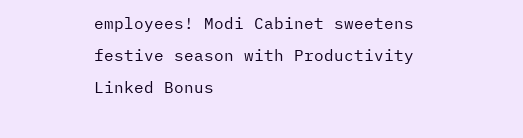employees! Modi Cabinet sweetens festive season with Productivity Linked Bonus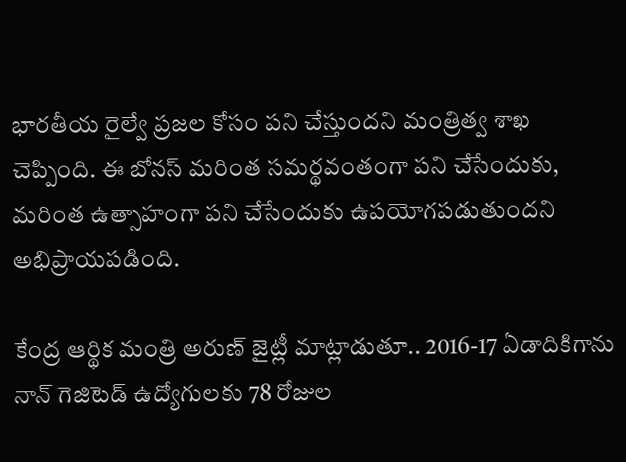భారతీయ రైల్వే ప్రజల కోసం పని చేస్తుందని మంత్రిత్వ శాఖ చెప్పింది. ఈ బోనస్ మరింత సమర్థవంతంగా పని చేసేందుకు, మరింత ఉత్సాహంగా పని చేసేందుకు ఉపయోగపడుతుందని అభిప్రాయపడింది.

కేంద్ర ఆర్థిక మంత్రి అరుణ్ జైట్లీ మాట్లాడుతూ.. 2016-17 ఏడాదికిగాను నాన్ గెజిటెడ్ ఉద్యోగులకు 78 రోజుల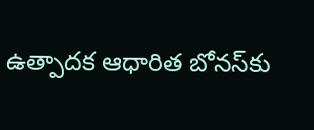ఉత్పాదక ఆధారిత బోనస్‌కు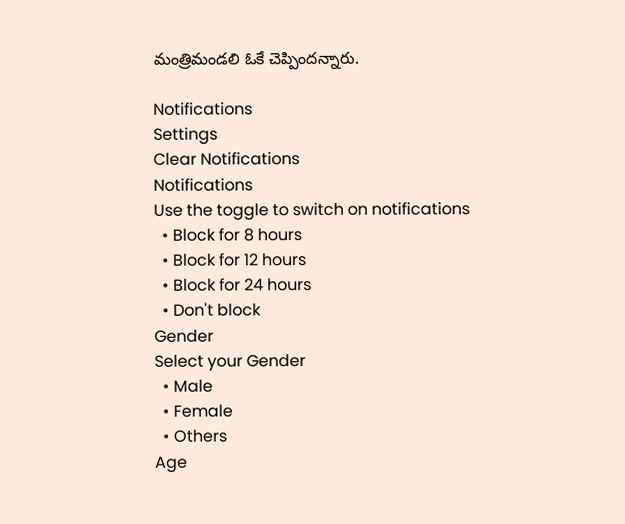మంత్రిమండలి ఓకే చెప్పిందన్నారు.

Notifications
Settings
Clear Notifications
Notifications
Use the toggle to switch on notifications
  • Block for 8 hours
  • Block for 12 hours
  • Block for 24 hours
  • Don't block
Gender
Select your Gender
  • Male
  • Female
  • Others
Age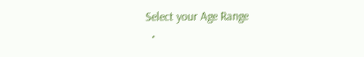Select your Age Range
  •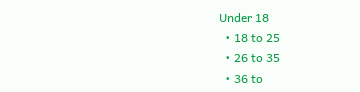Under 18
  • 18 to 25
  • 26 to 35
  • 36 to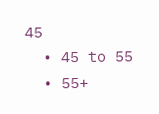45
  • 45 to 55
  • 55+